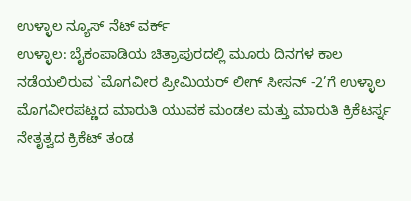ಉಳ್ಳಾಲ ನ್ಯೂಸ್ ನೆಟ್ ವರ್ಕ್
ಉಳ್ಳಾಲ: ಬೈಕಂಪಾಡಿಯ ಚಿತ್ರಾಪುರದಲ್ಲಿ ಮೂರು ದಿನಗಳ ಕಾಲ ನಡೆಯಲಿರುವ `ಮೊಗವೀರ ಪ್ರೀಮಿಯರ್ ಲೀಗ್ ಸೀಸನ್ -2’ಗೆ ಉಳ್ಳಾಲ ಮೊಗವೀರಪಟ್ಣದ ಮಾರುತಿ ಯುವಕ ಮಂಡಲ ಮತ್ತು ಮಾರುತಿ ಕ್ರಿಕೆಟರ್ಸ್ನ ನೇತೃತ್ವದ ಕ್ರಿಕೆಟ್ ತಂಡ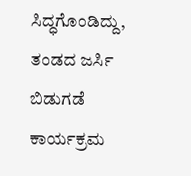ಸಿದ್ಧಗೊಂಡಿದ್ದು, ತಂಡದ ಜರ್ಸಿ ಬಿಡುಗಡೆ ಕಾರ್ಯಕ್ರಮ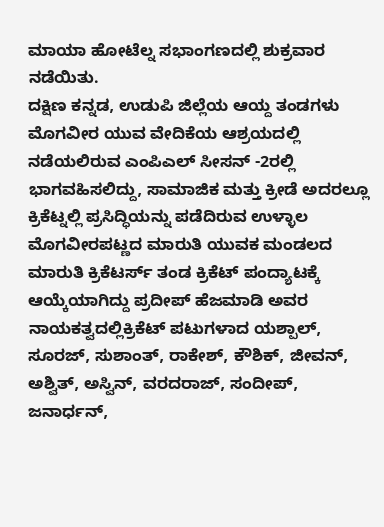ಮಾಯಾ ಹೋಟೆಲ್ನ ಸಭಾಂಗಣದಲ್ಲಿ ಶುಕ್ರವಾರ ನಡೆಯಿತು.
ದಕ್ಷಿಣ ಕನ್ನಡ, ಉಡುಪಿ ಜಿಲ್ಲೆಯ ಆಯ್ದ ತಂಡಗಳು ಮೊಗವೀರ ಯುವ ವೇದಿಕೆಯ ಆಶ್ರಯದಲ್ಲಿ ನಡೆಯಲಿರುವ ಎಂಪಿಎಲ್ ಸೀಸನ್ -2ರಲ್ಲಿ ಭಾಗವಹಿಸಲಿದ್ದು, ಸಾಮಾಜಿಕ ಮತ್ತು ಕ್ರೀಡೆ ಅದರಲ್ಲೂ ಕ್ರಿಕೆಟ್ನಲ್ಲಿ ಪ್ರಸಿದ್ಧಿಯನ್ನು ಪಡೆದಿರುವ ಉಳ್ಳಾಲ ಮೊಗವೀರಪಟ್ಣದ ಮಾರುತಿ ಯುವಕ ಮಂಡಲದ ಮಾರುತಿ ಕ್ರಿಕೆಟರ್ಸ್ ತಂಡ ಕ್ರಿಕೆಟ್ ಪಂದ್ಯಾಟಕ್ಕೆ ಆಯ್ಕೆಯಾಗಿದ್ದು ಪ್ರದೀಪ್ ಹೆಜಮಾಡಿ ಅವರ ನಾಯಕತ್ವದಲ್ಲಿಕ್ರಿಕೆಟ್ ಪಟುಗಳಾದ ಯಶ್ಪಾಲ್, ಸೂರಜ್, ಸುಶಾಂತ್, ರಾಕೇಶ್, ಕೌಶಿಕ್, ಜೀವನ್, ಅಶ್ವಿತ್, ಅಸ್ವಿನ್, ವರದರಾಜ್, ಸಂದೀಪ್, ಜನಾರ್ಧನ್,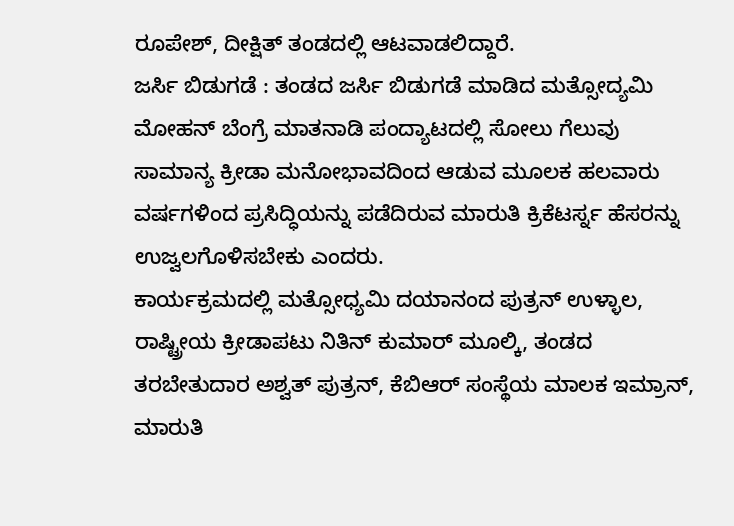ರೂಪೇಶ್, ದೀಕ್ಷಿತ್ ತಂಡದಲ್ಲಿ ಆಟವಾಡಲಿದ್ದಾರೆ.
ಜರ್ಸಿ ಬಿಡುಗಡೆ : ತಂಡದ ಜರ್ಸಿ ಬಿಡುಗಡೆ ಮಾಡಿದ ಮತ್ಸೋದ್ಯಮಿ ಮೋಹನ್ ಬೆಂಗ್ರೆ ಮಾತನಾಡಿ ಪಂದ್ಯಾಟದಲ್ಲಿ ಸೋಲು ಗೆಲುವು ಸಾಮಾನ್ಯ ಕ್ರೀಡಾ ಮನೋಭಾವದಿಂದ ಆಡುವ ಮೂಲಕ ಹಲವಾರು ವರ್ಷಗಳಿಂದ ಪ್ರಸಿದ್ಧಿಯನ್ನು ಪಡೆದಿರುವ ಮಾರುತಿ ಕ್ರಿಕೆಟರ್ಸ್ನ ಹೆಸರನ್ನು ಉಜ್ವಲಗೊಳಿಸಬೇಕು ಎಂದರು.
ಕಾರ್ಯಕ್ರಮದಲ್ಲಿ ಮತ್ಸೋಧ್ಯಮಿ ದಯಾನಂದ ಪುತ್ರನ್ ಉಳ್ಳಾಲ, ರಾಷ್ಟ್ರೀಯ ಕ್ರೀಡಾಪಟು ನಿತಿನ್ ಕುಮಾರ್ ಮೂಲ್ಕಿ, ತಂಡದ ತರಬೇತುದಾರ ಅಶ್ವತ್ ಪುತ್ರನ್, ಕೆಬಿಆರ್ ಸಂಸ್ಥೆಯ ಮಾಲಕ ಇಮ್ರಾನ್, ಮಾರುತಿ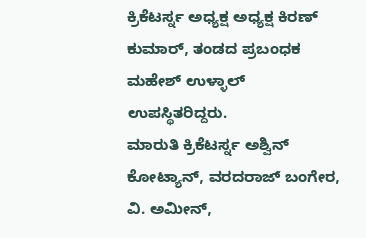ಕ್ರಿಕೆಟರ್ಸ್ನ ಅಧ್ಯಕ್ಷ ಅಧ್ಯಕ್ಷ ಕಿರಣ್ ಕುಮಾರ್, ತಂಡದ ಪ್ರಬಂಧಕ ಮಹೇಶ್ ಉಳ್ಳಾಲ್ ಉಪಸ್ಥಿತರಿದ್ದರು.
ಮಾರುತಿ ಕ್ರಿಕೆಟರ್ಸ್ನ ಅಶ್ವಿನ್ ಕೋಟ್ಯಾನ್, ವರದರಾಜ್ ಬಂಗೇರ, ವಿ. ಅಮೀನ್,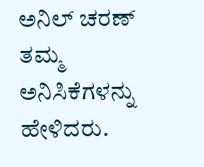ಅನಿಲ್ ಚರಣ್ ತಮ್ಮ ಅನಿಸಿಕೆಗಳನ್ನು ಹೇಳಿದರು.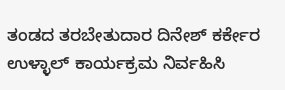ತಂಡದ ತರಬೇತುದಾರ ದಿನೇಶ್ ಕರ್ಕೇರ ಉಳ್ಳಾಲ್ ಕಾರ್ಯಕ್ರಮ ನಿರ್ವಹಿಸಿ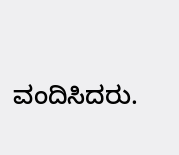ವಂದಿಸಿದರು.